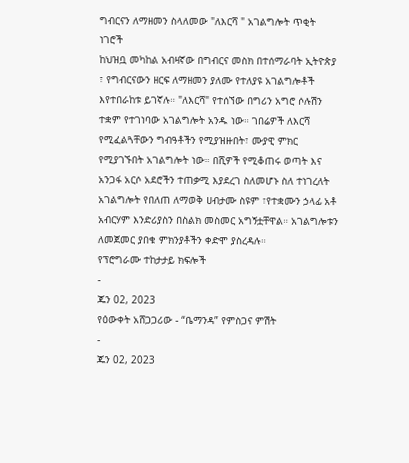ግብርናን ለማዘመን ስላለመው "ለእርሻ " አገልግሎት ጥቂት ነገሮች
ከህዝቧ መካከል አብዛኛው በግብርና መስክ በተሰማራባት ኢትዮጵያ ፣ የግብርናውን ዘርፍ ለማዘመን ያለሙ የተለያዩ አገልግሎቶች እየተበራከቱ ይገኛሉ። "ለእርሻ" የተሰኘው በግሪን አግሮ ሶሉሽን ተቋም የተገነባው አገልግሎት አንዱ ነው። ገበሬዎች ለእርሻ የሚፈልጓቸውን ግብዓቶችን የሚያዝዙበት፣ ሙያዊ ምክር የሚያገኙበት አገልግሎት ነው። በሺዎች የሚቆጠሩ ወጣት እና አንጋፋ አርሶ አደሮችን ተጠቃሚ እያደረገ ስለመሆኑ ስለ ተነገረለት አገልግሎት የበለጠ ለማወቅ ሀብታሙ ስዩም ፣የተቋሙን ኃላፊ አቶ አብርሃም እንድሪያስን በስልክ መስመር አግኝቷቸዋል። አገልግሎቱን ለመጀመር ያበቁ ምክንያቶችን ቀድሞ ያስረዳሉ።
የፕሮግራሙ ተከታታይ ክፍሎች
-
ጁን 02, 2023
የዕውቀት አሸጋጋሪው - “ቤማንዳ” የምስጋና ምሽት
-
ጁን 02, 2023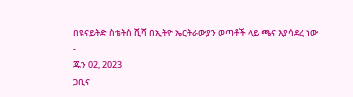በዩናይትድ ስቴትስ ሺሻ በኢትዮ ኤርትራውያን ወጣቶች ላይ ጫና እያሳደረ ነው
-
ጁን 02, 2023
ጋቢና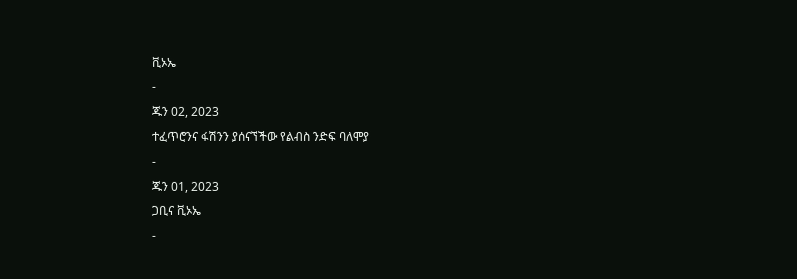ቪኦኤ
-
ጁን 02, 2023
ተፈጥሮንና ፋሽንን ያሰናኘችው የልብስ ንድፍ ባለሞያ
-
ጁን 01, 2023
ጋቢና ቪኦኤ
-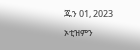ጁን 01, 2023
ኦቲዝምን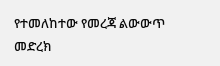የተመለከተው የመረጃ ልውውጥ መድረክ